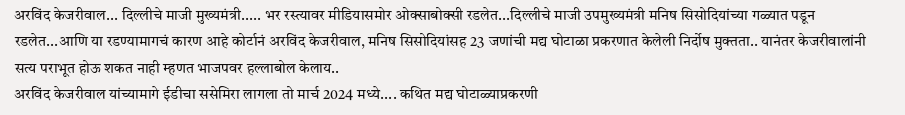अरविंद केजरीवाल... दिल्लीचे माजी मुख्यमंत्री..... भर रस्त्यावर मीडियासमोर ओक्साबोक्सी रडलेत...दिल्लीचे माजी उपमुख्यमंत्री मनिष सिसोदियांच्या गळ्यात पडून रडलेत...आणि या रडण्यामागचं कारण आहे कोर्टानं अरविंद केजरीवाल, मनिष सिसोदियांसह 23 जणांची मद्य घोटाळा प्रकरणात केलेली निर्दोष मुक्तता.. यानंतर केजरीवालांनी सत्य पराभूत होऊ शकत नाही म्हणत भाजपवर हल्लाबोल केलाय..
अरविंद केजरीवाल यांच्यामागे ईडीचा ससेमिरा लागला तो मार्च 2024 मध्ये.... कथित मद्य घोटाळ्याप्रकरणी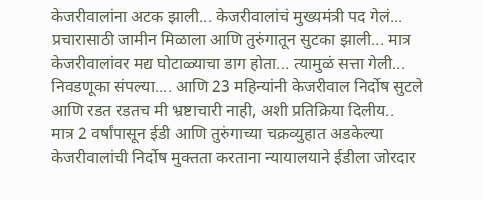केजरीवालांना अटक झाली... केजरीवालांचं मुख्यमंत्री पद गेलं... प्रचारासाठी जामीन मिळाला आणि तुरुंगातून सुटका झाली... मात्र केजरीवालांवर मद्य घोटाळ्याचा डाग होता... त्यामुळं सत्ता गेली... निवडणूका संपल्या.... आणि 23 महिन्यांनी केजरीवाल निर्दोष सुटले आणि रडत रडतच मी भ्रष्टाचारी नाही, अशी प्रतिक्रिया दिलीय..
मात्र 2 वर्षांपासून ईडी आणि तुरुंगाच्या चक्रव्युहात अडकेल्या केजरीवालांची निर्दोष मुक्तता करताना न्यायालयाने ईडीला जोरदार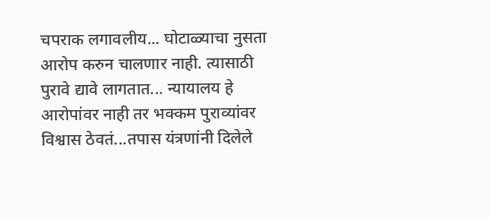चपराक लगावलीय... घोटाळ्याचा नुसता आरोप करुन चालणार नाही. त्यासाठी पुरावे द्यावे लागतात... न्यायालय हे आरोपांवर नाही तर भक्कम पुराव्यांवर विश्वास ठेवतं...तपास यंत्रणांनी दिलेले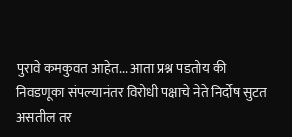पुरावे कमकुवत आहेत... आता प्रश्न पडतोय की निवडणूका संपल्यानंतर विरोधी पक्षाचे नेते निर्दोष सुटत असतील तर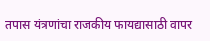तपास यंत्रणांचा राजकीय फायद्यासाठी वापर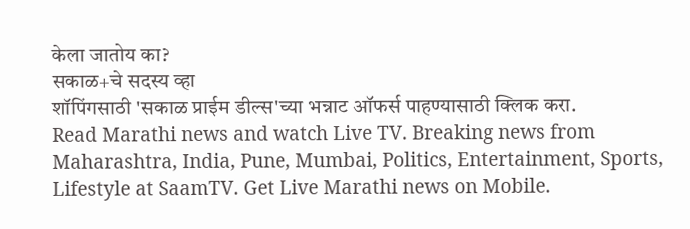केला जातोय का?
सकाळ+चे सदस्य व्हा
शॉपिंगसाठी 'सकाळ प्राईम डील्स'च्या भन्नाट ऑफर्स पाहण्यासाठी क्लिक करा.
Read Marathi news and watch Live TV. Breaking news from Maharashtra, India, Pune, Mumbai, Politics, Entertainment, Sports, Lifestyle at SaamTV. Get Live Marathi news on Mobile.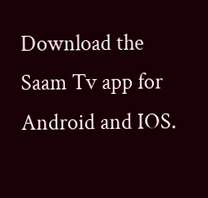Download the Saam Tv app for Android and IOS.